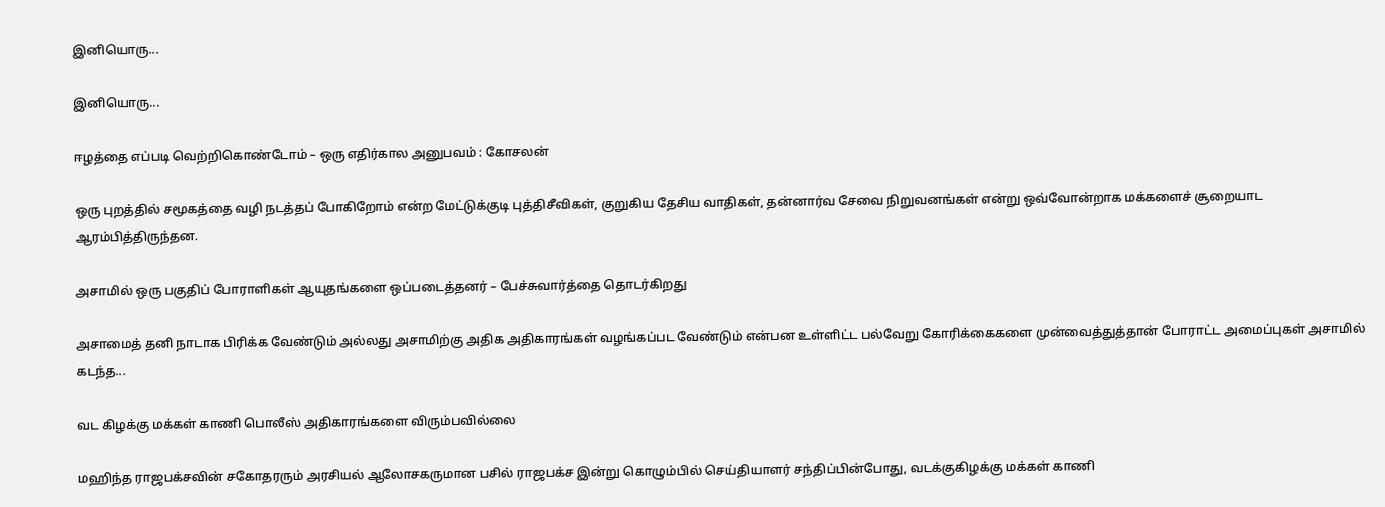இனியொரு...

இனியொரு...

ஈழத்தை எப்படி வெற்றிகொண்டோம் – ஒரு எதிர்கால அனுபவம் : கோசலன்

ஒரு புறத்தில் சமூகத்தை வழி நடத்தப் போகிறோம் என்ற மேட்டுக்குடி புத்திசீவிகள், குறுகிய தேசிய வாதிகள், தன்னார்வ சேவை நிறுவனங்கள் என்று ஒவ்வோன்றாக மக்களைச் சூறையாட ஆரம்பித்திருந்தன.

அசாமில் ஒரு பகுதிப் போராளிகள் ஆயுதங்களை ஒப்படைத்தனர் – பேச்சுவார்த்தை தொடர்கிறது

அசாமைத் தனி நாடாக பிரிக்க வேண்டும் அல்லது அசாமிற்கு அதிக அதிகாரங்கள் வழங்கப்பட வேண்டும் என்பன உள்ளிட்ட பல்வேறு கோரிக்கைகளை முன்வைத்துத்தான் போராட்ட அமைப்புகள் அசாமில் கடந்த...

வட கிழக்கு மக்கள் காணி பொலீஸ் அதிகாரங்களை விரும்பவில்லை

மஹிந்த ராஜபக்சவின் சகோதரரும் அரசியல் ஆலோசகருமான பசில் ராஜபக்ச இன்று கொழும்பில் செய்தியாளர் சந்திப்பின்போது, வடக்குகிழக்கு மக்கள் காணி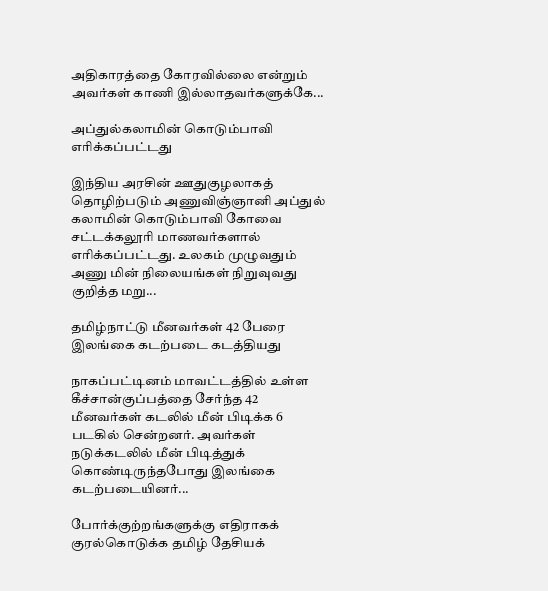அதிகாரத்தை கோரவில்லை என்றும் அவர்கள் காணி இல்லாதவர்களுக்கே...

அப்துல்கலாமின் கொடும்பாவி எரிக்கப்பட்டது

இந்திய அரசின் ஊதுகுழலாகத் தொழிற்படும் அணுவிஞ்ஞானி அப்துல் கலாமின் கொடும்பாவி கோவை சட்டக்கலூரி மாணவர்களால் எரிக்கப்பட்டது. உலகம் முழுவதும் அணு மின் நிலையங்கள் நிறுவுவது குறித்த மறு...

தமிழ்நாட்டு மீனவர்கள் 42 பேரை இலங்கை கடற்படை கடத்தியது

நாகப்பட்டினம் மாவட்டத்தில் உள்ள கீச்சான்குப்பத்தை சேர்ந்த 42 மீனவர்கள் கடலில் மீன் பிடிக்க 6 படகில் சென்றனர். அவர்கள் நடுக்கடலில் மீன் பிடித்துக் கொண்டிருந்தபோது இலங்கை கடற்படையினர்...

போர்க்குற்றங்களுக்கு எதிராகக் குரல்கொடுக்க தமிழ் தேசியக்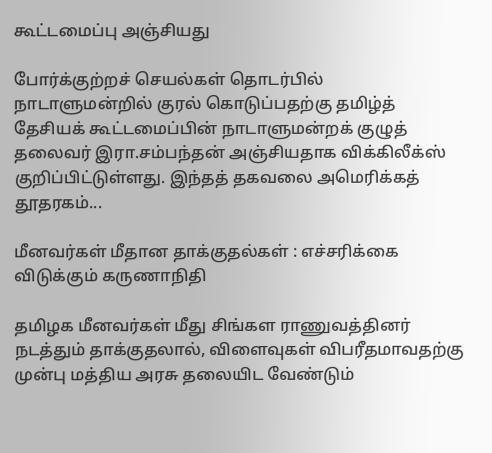கூட்டமைப்பு அஞ்சியது

போர்க்குற்றச் செயல்கள் தொடர்பில் நாடாளுமன்றில் குரல் கொடுப்பதற்கு தமிழ்த் தேசியக் கூட்டமைப்பின் நாடாளுமன்றக் குழுத் தலைவர் இரா.சம்பந்தன் அஞ்சியதாக விக்கிலீக்ஸ் குறிப்பிட்டுள்ளது. இந்தத் தகவலை அமெரிக்கத் தூதரகம்...

மீனவர்கள் மீதான தாக்குதல்கள் : எச்சரிக்கை விடுக்கும் கருணாநிதி

தமிழக மீனவர்கள் மீது சிங்கள ராணுவத்தினர் நடத்தும் தாக்குதலால், விளைவுகள் விபரீதமாவதற்கு முன்பு மத்திய அரசு தலையிட வேண்டும்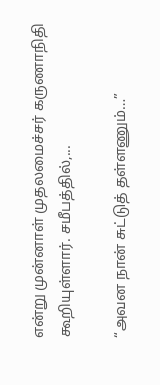என்று முன்னாள் முதலமைச்சர் கருணாநிதி கூறியுள்ளார். சமீபத்தில்,...

“அவன நான் சுட்டுத் தள்ளணும்…”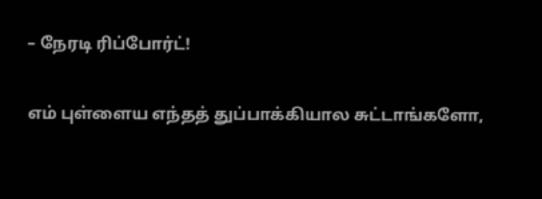– நேரடி ரிப்போர்ட்!

எம் புள்ளைய எந்தத் துப்பாக்கியால சுட்டாங்களோ,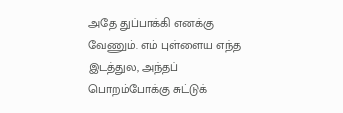அதே துப்பாக்கி எனக்கு வேணும். எம் புள்ளைய எந்த இடத்துல, அந்தப் பொறம்போக்கு சுட்டுக்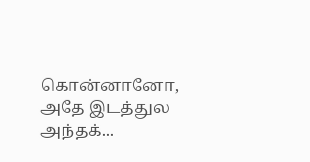கொன்னானோ, அதே இடத்துல அந்தக்...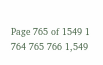Page 765 of 1549 1 764 765 766 1,549